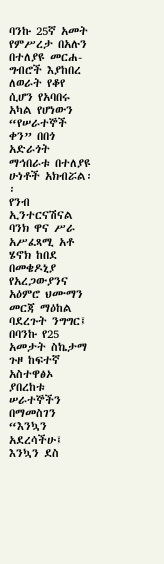ባንኩ 25ኛ አመት የምሥረታ በአሉን በተለያዩ መርሐ-ግብሮች እያከበረ ለወራት የቆየ ሲሆን የአባበሩ አካል የሆነውን “የሠራተኞች ቀን” በበጎ አድራጎት ማኅበራቱ በተለያዩ ሁነቶች አክብሯል፡፡
የንብ ኢንተርናሽናል ባንክ ዋና ሥራ አሥፈጻሚ አቶ ሄኖክ ከበደ በመቄዶኒያ የአረጋውያንና አዕምሮ ህሙማን መርጃ ማዕከል ባደረጉት ንግግር፤ በባንኩ የ25 አመታት ስኬታማ ጉዞ ከፍተኛ አስተዋፅኦ ያበረከቱ ሠራተኞችን በማመስገን “እንኳን አደረሳችሁ፤ እንኳን ደስ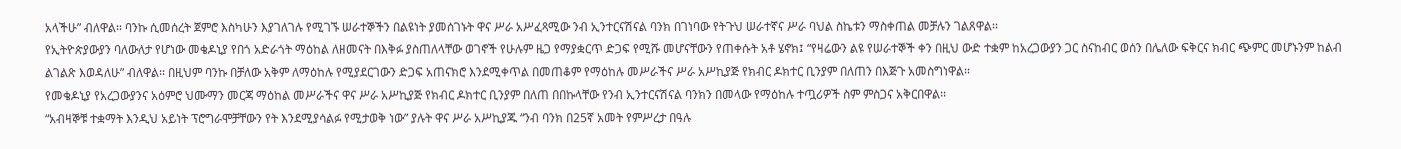አላችሁ” ብለዋል፡፡ ባንኩ ሲመሰረት ጀምሮ እስካሁን እያገለገሉ የሚገኙ ሠራተኞችን በልዩነት ያመሰገኑት ዋና ሥራ አሥፈጻሚው ንብ ኢንተርናሽናል ባንክ በገነባው የትጉህ ሠራተኛና ሥራ ባህል ስኬቱን ማስቀጠል መቻሉን ገልጸዋል፡፡
የኢትዮጵያውያን ባለውለታ የሆነው መቄዶኒያ የበጎ አድራጎት ማዕከል ለዘመናት በእቅፉ ያስጠለላቸው ወገኖች የሁሉም ዜጋ የማያቋርጥ ድጋፍ የሚሹ መሆናቸውን የጠቀሱት አቶ ሄኖክ፤ “የዛሬውን ልዩ የሠራተኞች ቀን በዚህ ውድ ተቋም ከአረጋውያን ጋር ስናከብር ወሰን በሌለው ፍቅርና ክብር ጭምር መሆኑንም ከልብ ልገልጽ እወዳለሁ” ብለዋል፡፡ በዚህም ባንኩ በቻለው አቅም ለማዕከሉ የሚያደርገውን ድጋፍ አጠናክሮ እንደሚቀጥል በመጠቆም የማዕከሉ መሥራችና ሥራ አሥኪያጅ የክብር ዶክተር ቢንያም በለጠን በእጅጉ አመስግነዋል፡፡
የመቄዶኒያ የአረጋውያንና አዕምሮ ህሙማን መርጃ ማዕከል መሥራችና ዋና ሥራ አሥኪያጅ የክብር ዶክተር ቢንያም በለጠ በበኩላቸው የንብ ኢንተርናሽናል ባንክን በመላው የማዕከሉ ተጧሪዎች ስም ምስጋና አቅርበዋል፡፡
“አብዛኞቹ ተቋማት እንዲህ አይነት ፕሮግራሞቻቸውን የት እንደሚያሳልፉ የሚታወቅ ነው” ያሉት ዋና ሥራ አሥኪያጁ “ንብ ባንክ በ25ኛ አመት የምሥረታ በዓሉ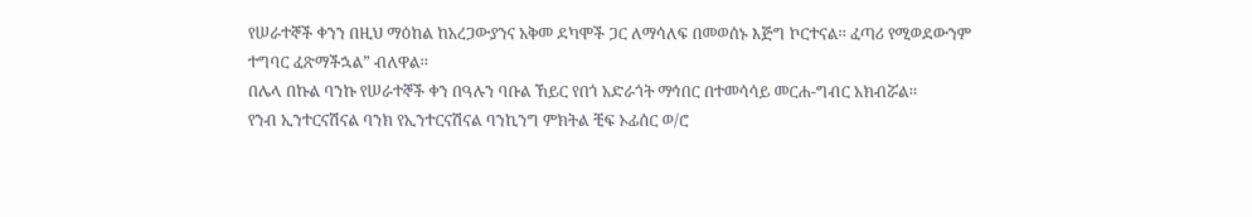የሠራተኞች ቀንን በዚህ ማዕከል ከአረጋውያንና አቅመ ደካሞች ጋር ለማሳለፍ በመወሰኑ እጅግ ኮርተናል፡፡ ፈጣሪ የሚወደውንም ተግባር ፈጽማችኋል” ብለዋል፡፡
በሌላ በኩል ባንኩ የሠራተኞች ቀን በዓሉን ባቡል ኸይር የበጎ አድራጎት ማኅበር በተመሳሳይ መርሐ-ግብር አክብሯል፡፡
የንብ ኢንተርናሽናል ባንክ የኢንተርናሽናል ባንኪንግ ምክትል ቺፍ ኦፊሰር ወ/ሮ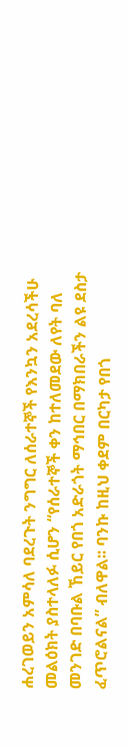ሐረገወይን አምሳለ ባደረጉት ንግግር ለሰራተኞች የእንኳን አደረሳችሁ መልዕክት ያስተላለፉ ሲሆን “የሰራተኞች ቀን ከተለመደው ለየት ባለ መንገድ በባቡል ኸይር የበጎ አድራጎት ማኅበር በማክበራችን ልዩ ደስታ ፈጥሮልናል” ብለዋል፡፡ ባንኩ ከዚህ ቀደም በርካታ የበጎ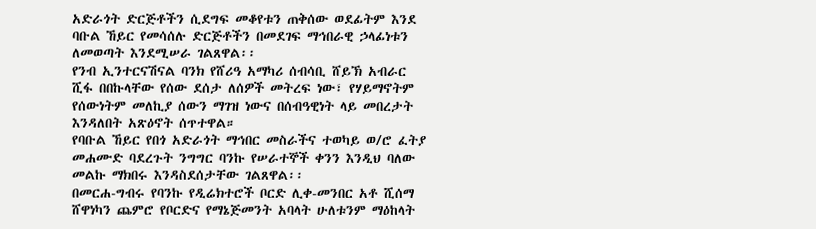አድራጎት ድርጅቶችን ሲደግፍ መቆየቱን ጠቅሰው ወደፊትም እንደ ባቡል ኸይር የመሳሰሉ ድርጅቶችን በመደገፍ ማኅበራዊ ኃላፊነቱን ለመወጣት እንደሚሠራ ገልጸዋል፡፡
የንብ ኢንተርናሽናል ባንክ የሸሪዓ አማካሪ ሰብሳቢ ሸይኽ አብራር ሺፋ በበኩላቸው የሰው ደሰታ ለሰዎች መትረፍ ነው፣ የሃይማኖትም የሰውነትም መለኪያ ሰውን ማገዝ ነውና በሰብዓዊነት ላይ መበረታት እንዳለበት አጽዕኖት ሰጥተዋል።
የባቡል ኸይር የበጎ አድራጎት ማኅበር መስራችና ተወካይ ወ/ሮ ፈትያ መሐሙድ ባደረጉት ንግግር ባንኩ የሠራተኞች ቀንን እንዲህ ባለው መልኩ ማክበሩ እንዳስደሰታቸው ገልጸዋል፡፡
በመርሐ-ግብሩ የባንኩ የዲሬክተሮች ቦርድ ሊቀ-መንበር አቶ ሺሰማ ሸዋነካን ጨምሮ የቦርድና የማኔጅመንት አባላት ሁለቱንም ማዕከላት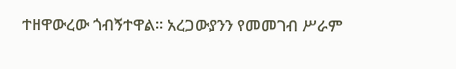ተዘዋውረው ጎብኝተዋል፡፡ አረጋውያንን የመመገብ ሥራም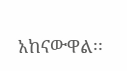አከናውዋል፡፡